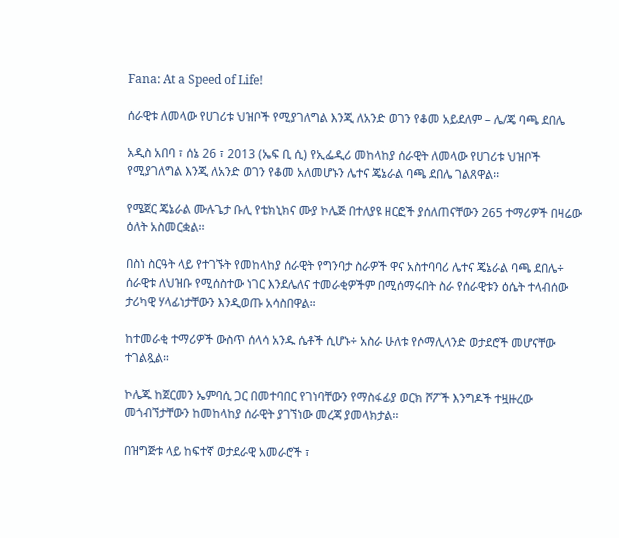Fana: At a Speed of Life!

ሰራዊቱ ለመላው የሀገሪቱ ህዝቦች የሚያገለግል እንጂ ለአንድ ወገን የቆመ አይደለም – ሌ/ጄ ባጫ ደበሌ

አዲስ አበባ ፣ ሰኔ 26 ፣ 2013 (ኤፍ ቢ ሲ) የኢፌዲሪ መከላከያ ሰራዊት ለመላው የሀገሪቱ ህዝቦች የሚያገለግል እንጂ ለአንድ ወገን የቆመ አለመሆኑን ሌተና ጄኔራል ባጫ ደበሌ ገልጸዋል፡፡

የሜጀር ጄኔራል ሙሉጌታ ቡሊ የቴክኒክና ሙያ ኮሌጅ በተለያዩ ዘርፎች ያሰለጠናቸውን 265 ተማሪዎች በዛሬው ዕለት አስመርቋል፡፡

በስነ ስርዓት ላይ የተገኙት የመከላከያ ሰራዊት የግንባታ ስራዎች ዋና አስተባባሪ ሌተና ጄኔራል ባጫ ደበሌ÷ ሰራዊቱ ለህዝቡ የሚሰስተው ነገር እንደሌለና ተመራቂዎችም በሚሰማሩበት ስራ የሰራዊቱን ዕሴት ተላብሰው ታሪካዊ ሃላፊነታቸውን እንዲወጡ አሳስበዋል።

ከተመራቂ ተማሪዎች ውስጥ ሰላሳ አንዱ ሴቶች ሲሆኑ÷ አስራ ሁለቱ የሶማሊላንድ ወታደሮች መሆናቸው ተገልጿል።

ኮሌጁ ከጀርመን ኤምባሲ ጋር በመተባበር የገነባቸውን የማስፋፊያ ወርክ ሾፖች እንግዶች ተዟዙረው መጎብኘታቸውን ከመከላከያ ሰራዊት ያገኘነው መረጃ ያመላክታል፡፡

በዝግጅቱ ላይ ከፍተኛ ወታደራዊ አመራሮች ፣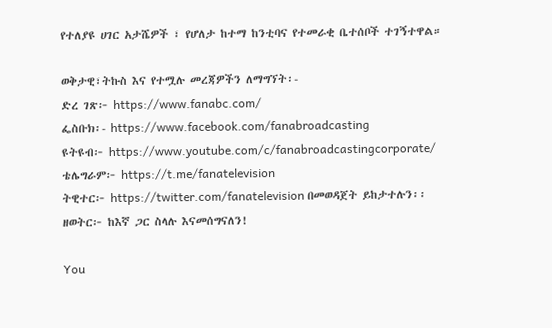የተለያዩ ሀገር አታሼዎች ፣ የሆለታ ከተማ ከንቲባና የተመራቂ ቤተሰቦች ተገኝተዋል።

ወቅታዊ፣ትኩስ እና የተሟሉ መረጃዎችን ለማግኘት፡-
ድረ ገጽ፦ https://www.fanabc.com/
ፌስቡክ፡- https://www.facebook.com/fanabroadcasting
ዩትዩብ፦ https://www.youtube.com/c/fanabroadcastingcorporate/
ቴሌግራም፦ https://t.me/fanatelevision
ትዊተር፦ https://twitter.com/fanatelevision በመወዳጀት ይከታተሉን፡፡
ዘወትር፦ ከእኛ ጋር ስላሉ እናመሰግናለን!

You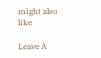might also like

Leave A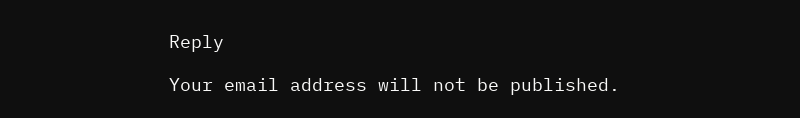Reply

Your email address will not be published.